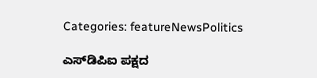Categories: featureNewsPolitics

ಎಸ್‌ಡಿಪಿಐ ಪಕ್ಷದ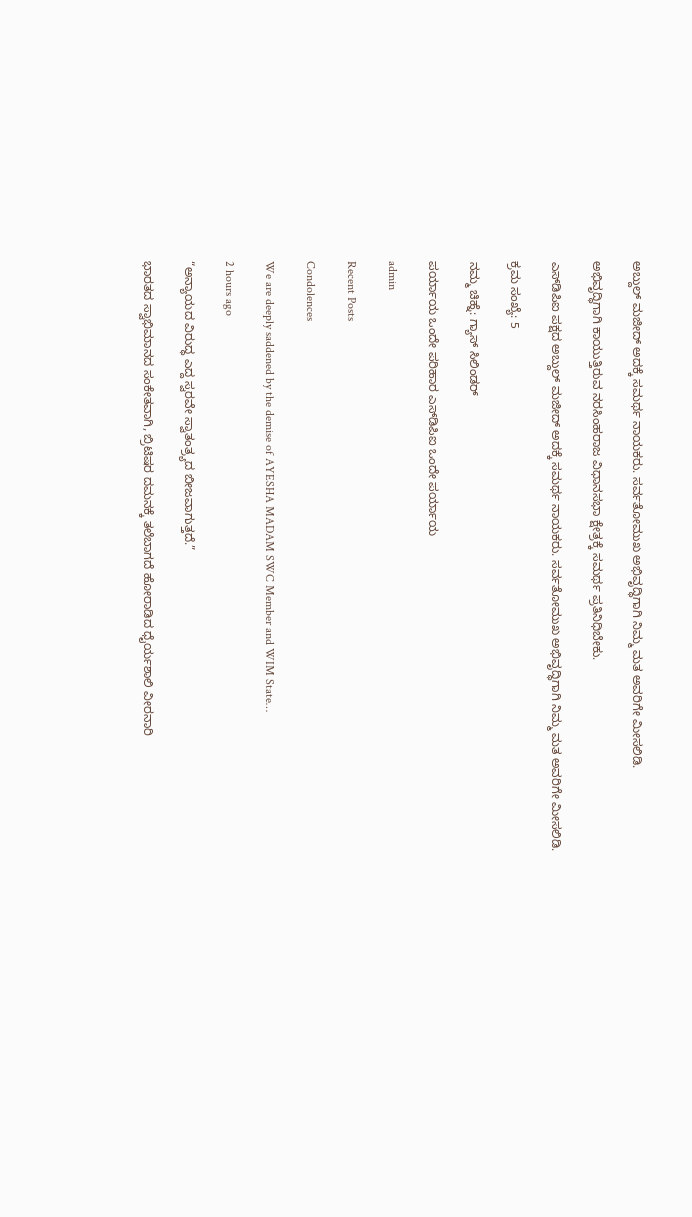ಅಬ್ದುಲ್ ಮಜೀದ್ ಅದಕ್ಕೆ ಸಮರ್ಥ ನಾಯಕರು. ಸರ್ವತೋಮುಖ ಅಭಿವೃದ್ಧಿಗಾಗಿ ನಿಮ್ಮ ಮತ ಅವರಿಗೇ ಮೀಸಲಿಡಿ.

ಅಭಿವೃದ್ಧಿಗಾಗಿ ಕಾಯುತ್ತಿರುವ ನರಸಿಂಹರಾಜ ವಿಧಾನಸಭಾ ಕ್ಷೇತ್ರಕ್ಕೆ ಸಮರ್ಥ ಪ್ರತಿನಿಧಿಬೇಕು.

ಎಸ್‌ಡಿಪಿಐ ಪಕ್ಷದ ಅಬ್ದುಲ್ ಮಜೀದ್ ಅದಕ್ಕೆ ಸಮರ್ಥ ನಾಯಕರು. ಸರ್ವತೋಮುಖ ಅಭಿವೃದ್ಧಿಗಾಗಿ ನಿಮ್ಮ ಮತ ಅವರಿಗೇ ಮೀಸಲಿಡಿ.

ಕ್ರಮ ಸಂಖ್ಯೆ: 5

ನಮ್ಮ ಚಿಹ್ನೆ: ಗ್ಯಾಸ್ ಸಿಲಿಂಡರ್

ಪರ್ಯಾಯ ಒಂದೇ ಪರಿಹಾರ ಎಸ್‌ಡಿಪಿಐ ಒಂದೇ ಪರ್ಯಾಯ

admin

Recent Posts

Condolences

We are deeply saddened by the demise of AYESHA MADAM SWC Member and WIM State…

2 hours ago

“ಅನ್ಯಾಯದ ವಿರುದ್ಧ ಎದ್ದ ಸ್ವರವೇ ಸ್ವಾತಂತ್ರ್ಯದ ಬೀಜವಾಗುತ್ತದೆ.”

ಭಾರತದ ಸ್ವಾಭಿಮಾನದ ಸಂಕೇತವಾಗಿ, ಬ್ರಿಟಿಷರ ದಮನಕ್ಕೆ ತಲೆಬಾಗದೆ ಹೋರಾಡಿದ ಧೈರ್ಯಶಾಲಿ ವೀರನಾರಿ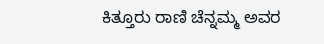ಕಿತ್ತೂರು ರಾಣಿ ಚೆನ್ನಮ್ಮ ಅವರ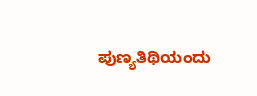ಪುಣ್ಯತಿಥಿಯಂದು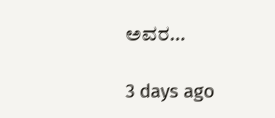ಅವರ…

3 days ago